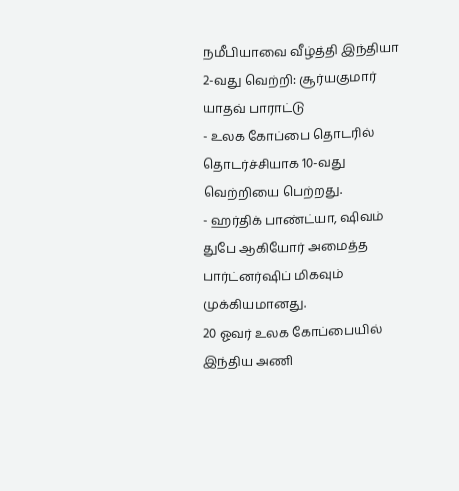நமீபியாவை வீழ்த்தி இந்தியா 2-வது வெற்றி: சூர்யகுமார் யாதவ் பாராட்டு
- உலக கோப்பை தொடரில் தொடர்ச்சியாக 10-வது வெற்றியை பெற்றது.
- ஹர்திக் பாண்ட்யா, ஷிவம் துபே ஆகியோர் அமைத்த பார்ட்னர்ஷிப் மிகவும் முக்கியமானது.
20 ஓவர் உலக கோப்பையில் இந்திய அணி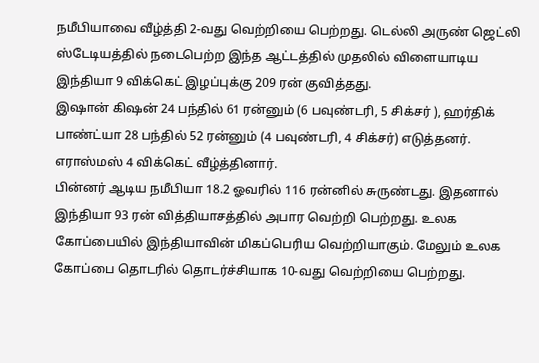நமீபியாவை வீழ்த்தி 2-வது வெற்றியை பெற்றது. டெல்லி அருண் ஜெட்லி ஸ்டேடியத்தில் நடைபெற்ற இந்த ஆட்டத்தில் முதலில் விளையாடிய இந்தியா 9 விக்கெட் இழப்புக்கு 209 ரன் குவித்தது.
இஷான் கிஷன் 24 பந்தில் 61 ரன்னும் (6 பவுண்டரி, 5 சிக்சர் ), ஹர்திக் பாண்ட்யா 28 பந்தில் 52 ரன்னும் (4 பவுண்டரி, 4 சிக்சர்) எடுத்தனர். எராஸ்மஸ் 4 விக்கெட் வீழ்த்தினார்.
பின்னர் ஆடிய நமீபியா 18.2 ஓவரில் 116 ரன்னில் சுருண்டது. இதனால் இந்தியா 93 ரன் வித்தியாசத்தில் அபார வெற்றி பெற்றது. உலக கோப்பையில் இந்தியாவின் மிகப்பெரிய வெற்றியாகும். மேலும் உலக கோப்பை தொடரில் தொடர்ச்சியாக 10-வது வெற்றியை பெற்றது.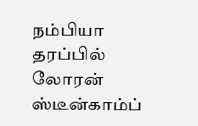நம்பியா தரப்பில் லோரன் ஸ்டீன்காம்ப்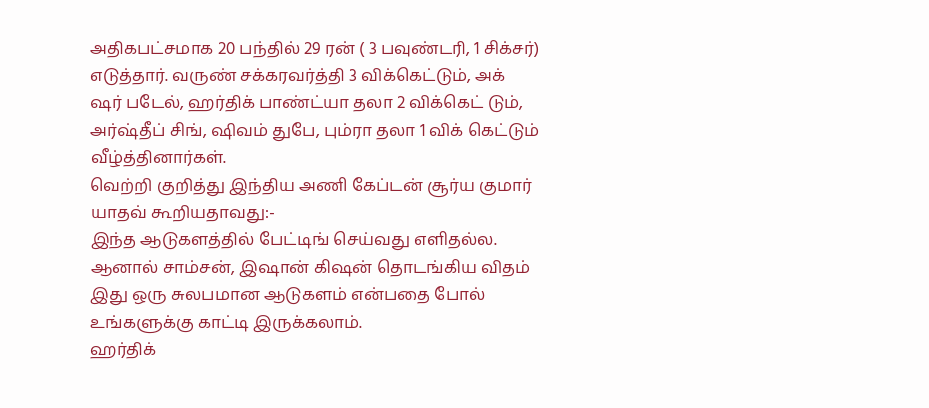அதிகபட்சமாக 20 பந்தில் 29 ரன் ( 3 பவுண்டரி, 1 சிக்சர்) எடுத்தார். வருண் சக்கரவர்த்தி 3 விக்கெட்டும், அக் ஷர் படேல், ஹர்திக் பாண்ட்யா தலா 2 விக்கெட் டும், அர்ஷ்தீப் சிங், ஷிவம் துபே, பும்ரா தலா 1 விக் கெட்டும் வீழ்த்தினார்கள்.
வெற்றி குறித்து இந்திய அணி கேப்டன் சூர்ய குமார் யாதவ் கூறியதாவது:-
இந்த ஆடுகளத்தில் பேட்டிங் செய்வது எளிதல்ல. ஆனால் சாம்சன், இஷான் கிஷன் தொடங்கிய விதம் இது ஒரு சுலபமான ஆடுகளம் என்பதை போல் உங்களுக்கு காட்டி இருக்கலாம்.
ஹர்திக்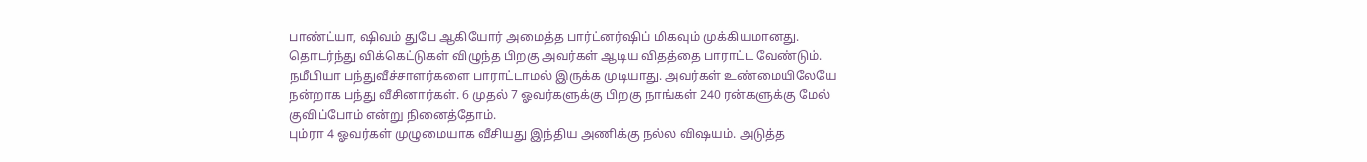பாண்ட்யா, ஷிவம் துபே ஆகியோர் அமைத்த பார்ட்னர்ஷிப் மிகவும் முக்கியமானது.
தொடர்ந்து விக்கெட்டுகள் விழுந்த பிறகு அவர்கள் ஆடிய விதத்தை பாராட்ட வேண்டும்.
நமீபியா பந்துவீச்சாளர்களை பாராட்டாமல் இருக்க முடியாது. அவர்கள் உண்மையிலேயே நன்றாக பந்து வீசினார்கள். 6 முதல் 7 ஓவர்களுக்கு பிறகு நாங்கள் 240 ரன்களுக்கு மேல் குவிப்போம் என்று நினைத்தோம்.
பும்ரா 4 ஓவர்கள் முழுமையாக வீசியது இந்திய அணிக்கு நல்ல விஷயம். அடுத்த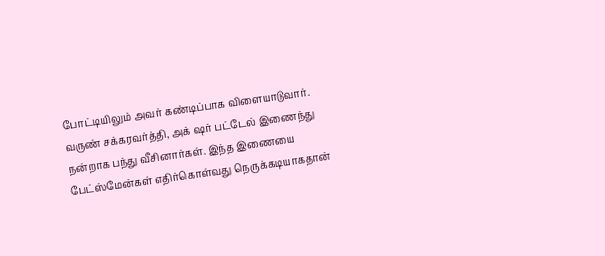போட்டியிலும் அவர் கண்டிப்பாக விளையாடுவார். வருண் சக்கரவர்த்தி, அக் ஷர் பட்டேல் இணைந்து நன்றாக பந்து வீசினார்கள். இந்த இணையை பேட்ஸ்மேன்கள் எதிர்கொள்வது நெருக்கடியாகதான்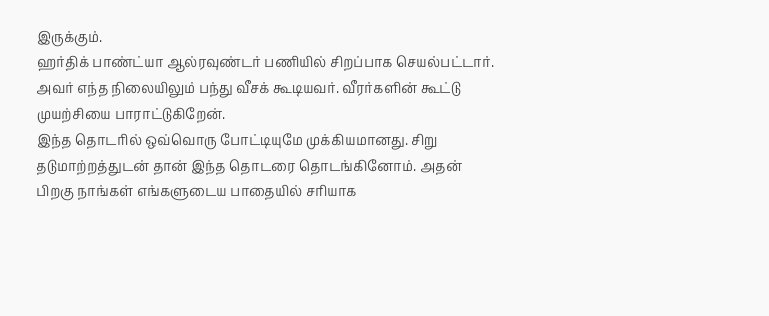இருக்கும்.
ஹர்திக் பாண்ட்யா ஆல்ரவுண்டர் பணியில் சிறப்பாக செயல்பட்டார். அவர் எந்த நிலையிலும் பந்து வீசக் கூடியவர். வீரர்களின் கூட்டு முயற்சியை பாராட்டுகிறேன்.
இந்த தொடரில் ஒவ்வொரு போட்டியுமே முக்கியமானது. சிறு தடுமாற்றத்துடன் தான் இந்த தொடரை தொடங்கினோம். அதன் பிறகு நாங்கள் எங்களுடைய பாதையில் சரியாக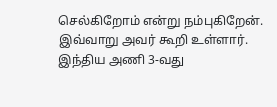செல்கிறோம் என்று நம்புகிறேன்.
இவ்வாறு அவர் கூறி உள்ளார்.
இந்திய அணி 3-வது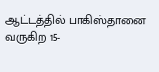ஆட்டத்தில் பாகிஸ்தானை வருகிற 15-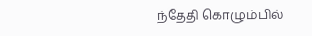ந்தேதி கொழும்பில்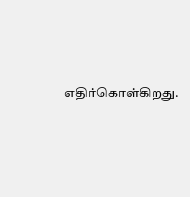எதிர்கொள்கிறது.